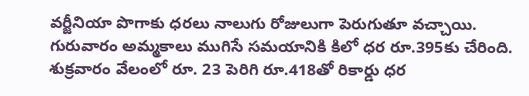వర్జీనియా పొగాకు ధరలు నాలుగు రోజులుగా పెరుగుతూ వచ్చాయి. గురువారం అమ్మకాలు ముగిసే సమయానికి కిలో ధర రూ.395కు చేరింది. శుక్రవారం వేలంలో రూ. 23 పెరిగి రూ.418తో రికార్డు ధర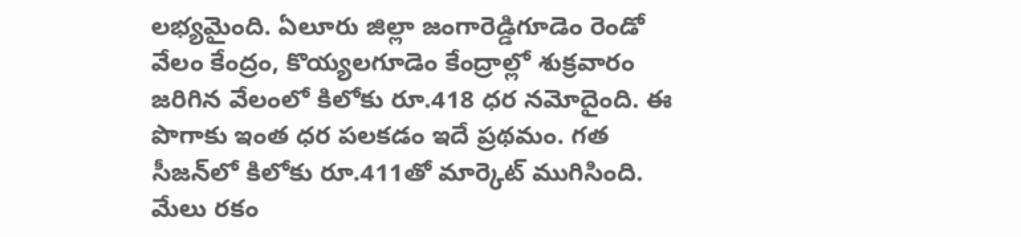లభ్యమైంది. ఏలూరు జిల్లా జంగారెడ్డిగూడెం రెండో వేలం కేంద్రం, కొయ్యలగూడెం కేంద్రాల్లో శుక్రవారం జరిగిన వేలంలో కిలోకు రూ.418 ధర నమోదైంది. ఈ పొగాకు ఇంత ధర పలకడం ఇదే ప్రథమం. గత సీజన్‌లో కిలోకు రూ.411తో మార్కెట్‌ ముగిసింది. మేలు రకం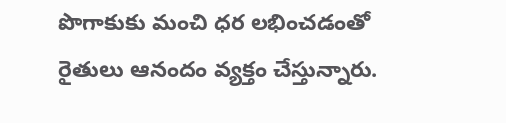పొగాకుకు మంచి ధర లభించడంతో రైతులు ఆనందం వ్యక్తం చేస్తున్నారు.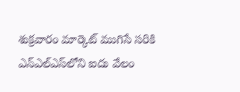శుక్రవారం మార్కెట్‌ ముగిసే సరికి ఎన్‌ఎల్‌ఎస్‌లోని ఐదు వేలం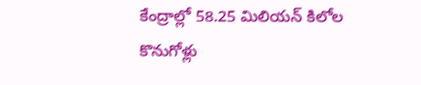కేంద్రాల్లో 58.25 మిలియన్‌ కిలోల కొనుగోళ్లు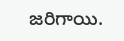జరిగాయి.